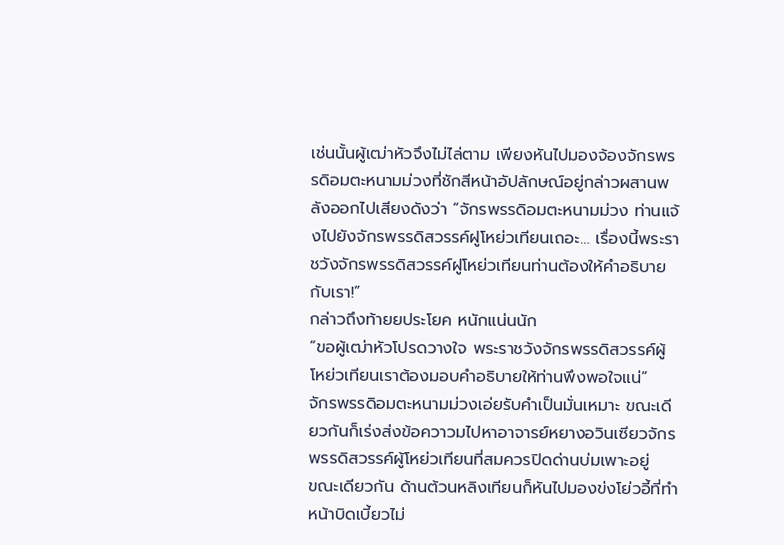เช่นนั้นผู้เฒ่าหัวจึงไม่ไล่ตาม เพียงหันไปมองจ้องจักรพรรดิอมตะหนามม่วงที่ชักสีหน้าอัปลักษณ์อยู่กล่าวผสานพลังออกไปเสียงดังว่า “จักรพรรดิอมตะหนามม่วง ท่านแจ้งไปยังจักรพรรดิสวรรค์ฝูโหย่วเทียนเถอะ… เรื่องนี้พระราชวังจักรพรรดิสวรรค์ฝูโหย่วเทียนท่านต้องให้คําอธิบายกับเรา!”
กล่าวถึงท้ายยประโยค หนักแน่นนัก
“ขอผู้เฒ่าหัวโปรดวางใจ พระราชวังจักรพรรดิสวรรค์ผู้โหย่วเทียนเราต้องมอบคําอธิบายให้ท่านพึงพอใจแน่”
จักรพรรดิอมตะหนามม่วงเอ่ยรับคําเป็นมั่นเหมาะ ขณะเดียวกันก็เร่งส่งข้อควาวมไปหาอาจารย์หยางอวินเซียวจักรพรรดิสวรรค์ผู้โหย่วเทียนที่สมควรปิดด่านบ่มเพาะอยู่
ขณะเดียวกัน ด้านต้วนหลิงเทียนก็หันไปมองข่งโย่วอี้ที่ทําหน้าบิดเบี้ยวไม่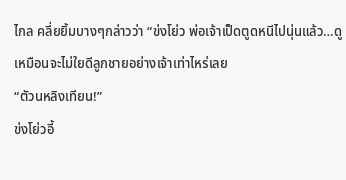ไกล คลี่ยยิ้มบางๆกล่าวว่า “ข่งโย่ว พ่อเจ้าเป็ดตูดหนีไปนุ่นแล้ว…ดูเหมือนจะไม่ใยดีลูกชายอย่างเจ้าเท่าไหร่เลย
“ตัวนหลิงเทียน!”
ข่งโย่วอี้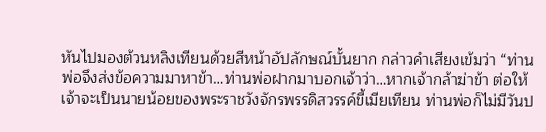หันไปมองต้วนหลิงเทียนด้วยสีหน้าอัปลักษณ์บั้นยาก กล่าวคําเสียงเข้มว่า “ท่านพ่อจึงส่งข้อความมาหาข้า…ท่านพ่อฝากมาบอกเจ้าว่า…หากเจ้ากล้าฆ่าข้า ต่อให้เจ้าจะเป็นนายน้อยของพระราชวังจักรพรรดิสวรรค์ขี้เมียเทียน ท่านพ่อก็ไม่มีวันป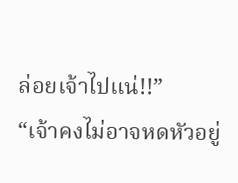ล่อยเจ้าไปแน่!!”
“เจ้าคงไม่อาจหดหัวอยู่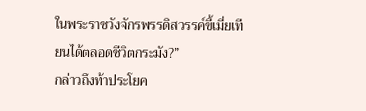ในพระราชวังจักรพรรดิสวรรค์ขี้เมี่ยเทียนได้ตลอดชีวิตกระมัง?”
กล่าวถึงท้าประโยค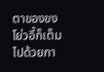ตาของขงโย่วอี้ก็เต็มไปด้วยกา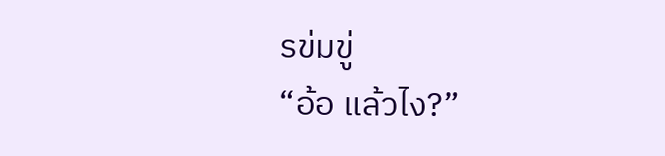รข่มขู่
“อ้อ แล้วไง?”